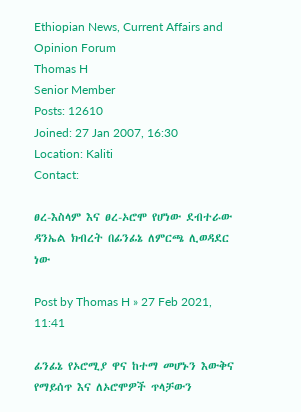Ethiopian News, Current Affairs and Opinion Forum
Thomas H
Senior Member
Posts: 12610
Joined: 27 Jan 2007, 16:30
Location: Kaliti
Contact:

ፀረ-እስላም እና ፀረ-ኦሮሞ የሆነው ደብተራው ዳንኤል ክብረት በፊንፊኔ ለምርጫ ሊወዳደር ነው

Post by Thomas H » 27 Feb 2021, 11:41

ፊንፊኔ የኦሮሚያ ዋና ከተማ መሆኑን እውቅና የማይሰጥ እና ለኦሮሞዎች ጥላቻውን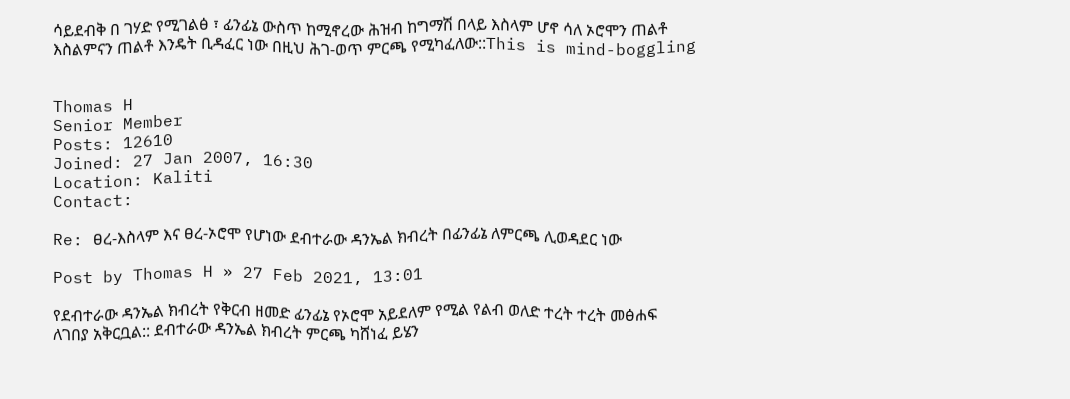ሳይደብቅ በ ገሃድ የሚገልፅ ፣ ፊንፊኔ ውስጥ ከሚኖረው ሕዝብ ከግማሽ በላይ እስላም ሆኖ ሳለ ኦሮሞን ጠልቶ እስልምናን ጠልቶ እንዴት ቢዳፈር ነው በዚህ ሕገ-ወጥ ምርጫ የሚካፈለው::This is mind-boggling


Thomas H
Senior Member
Posts: 12610
Joined: 27 Jan 2007, 16:30
Location: Kaliti
Contact:

Re: ፀረ-እስላም እና ፀረ-ኦሮሞ የሆነው ደብተራው ዳንኤል ክብረት በፊንፊኔ ለምርጫ ሊወዳደር ነው

Post by Thomas H » 27 Feb 2021, 13:01

የደብተራው ዳንኤል ክብረት የቅርብ ዘመድ ፊንፊኔ የኦሮሞ አይደለም የሚል የልብ ወለድ ተረት ተረት መፅሐፍ ለገበያ አቅርቧል:: ደብተራው ዳንኤል ክብረት ምርጫ ካሸነፈ ይሄን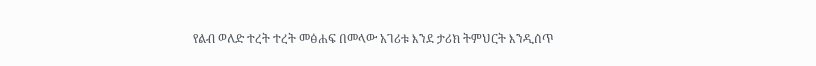የልብ ወለድ ተረት ተረት መፅሐፍ በመላው አገሪቱ እንደ ታሪክ ትምህርት እንዲሰጥ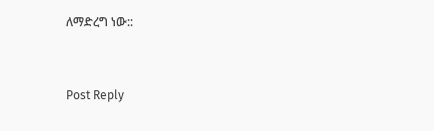ለማድረግ ነው::


Post Reply